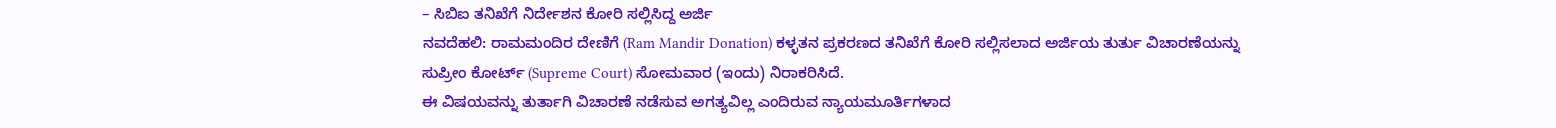– ಸಿಬಿಐ ತನಿಖೆಗೆ ನಿರ್ದೇಶನ ಕೋರಿ ಸಲ್ಲಿಸಿದ್ದ ಅರ್ಜಿ
ನವದೆಹಲಿ: ರಾಮಮಂದಿರ ದೇಣಿಗೆ (Ram Mandir Donation) ಕಳ್ಳತನ ಪ್ರಕರಣದ ತನಿಖೆಗೆ ಕೋರಿ ಸಲ್ಲಿಸಲಾದ ಅರ್ಜಿಯ ತುರ್ತು ವಿಚಾರಣೆಯನ್ನು ಸುಪ್ರೀಂ ಕೋರ್ಟ್ (Supreme Court) ಸೋಮವಾರ (ಇಂದು) ನಿರಾಕರಿಸಿದೆ.
ಈ ವಿಷಯವನ್ನು ತುರ್ತಾಗಿ ವಿಚಾರಣೆ ನಡೆಸುವ ಅಗತ್ಯವಿಲ್ಲ ಎಂದಿರುವ ನ್ಯಾಯಮೂರ್ತಿಗಳಾದ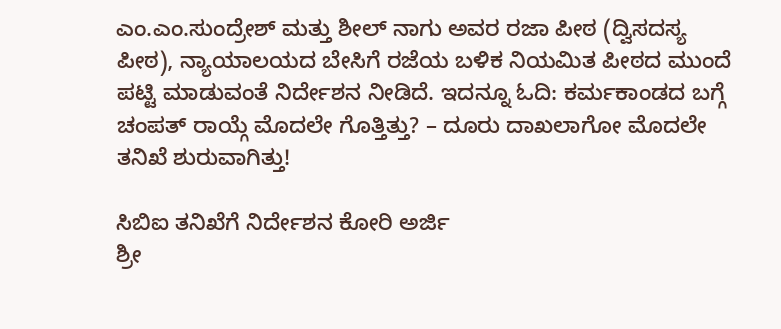ಎಂ.ಎಂ.ಸುಂದ್ರೇಶ್ ಮತ್ತು ಶೀಲ್ ನಾಗು ಅವರ ರಜಾ ಪೀಠ (ದ್ವಿಸದಸ್ಯ ಪೀಠ), ನ್ಯಾಯಾಲಯದ ಬೇಸಿಗೆ ರಜೆಯ ಬಳಿಕ ನಿಯಮಿತ ಪೀಠದ ಮುಂದೆ ಪಟ್ಟಿ ಮಾಡುವಂತೆ ನಿರ್ದೇಶನ ನೀಡಿದೆ. ಇದನ್ನೂ ಓದಿ: ಕರ್ಮಕಾಂಡದ ಬಗ್ಗೆ ಚಂಪತ್ ರಾಯ್ಗೆ ಮೊದಲೇ ಗೊತ್ತಿತ್ತು? – ದೂರು ದಾಖಲಾಗೋ ಮೊದಲೇ ತನಿಖೆ ಶುರುವಾಗಿತ್ತು!

ಸಿಬಿಐ ತನಿಖೆಗೆ ನಿರ್ದೇಶನ ಕೋರಿ ಅರ್ಜಿ
ಶ್ರೀ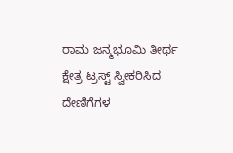ರಾಮ ಜನ್ಮಭೂಮಿ ತೀರ್ಥ ಕ್ಷೇತ್ರ ಟ್ರಸ್ಟ್ ಸ್ವೀಕರಿಸಿದ ದೇಣಿಗೆಗಳ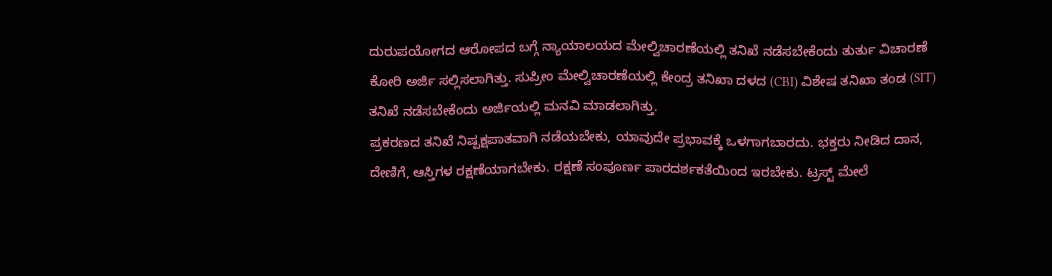ದುರುಪಯೋಗದ ಆರೋಪದ ಬಗ್ಗೆ ನ್ಯಾಯಾಲಯದ ಮೇಲ್ವಿಚಾರಣೆಯಲ್ಲಿ ತನಿಖೆ ನಡೆಸಬೇಕೆಂದು ತುರ್ತು ವಿಚಾರಣೆ ಕೋರಿ ಅರ್ಜಿ ಸಲ್ಲಿಸಲಾಗಿತ್ತು. ಸುಪ್ರೀಂ ಮೇಲ್ವಿಚಾರಣೆಯಲ್ಲಿ ಕೇಂದ್ರ ತನಿಖಾ ದಳದ (CBI) ವಿಶೇಷ ತನಿಖಾ ತಂಡ (SIT) ತನಿಖೆ ನಡೆಸಬೇಕೆಂದು ಅರ್ಜಿಯಲ್ಲಿ ಮನವಿ ಮಾಡಲಾಗಿತ್ತು.
ಪ್ರಕರಣದ ತನಿಖೆ ನಿಷ್ಪಕ್ಷಪಾತವಾಗಿ ನಡೆಯಬೇಕು, ಯಾವುದೇ ಪ್ರಭಾವಕ್ಕೆ ಒಳಗಾಗಬಾರದು. ಭಕ್ತರು ನೀಡಿದ ದಾನ, ದೇಣಿಗೆ, ಆಸ್ತಿಗಳ ರಕ್ಷಣೆಯಾಗಬೇಕು. ರಕ್ಷಣೆ ಸಂಪೂರ್ಣ ಪಾರದರ್ಶಕತೆಯಿಂದ ಇರಬೇಕು. ಟ್ರಸ್ಟ್ ಮೇಲೆ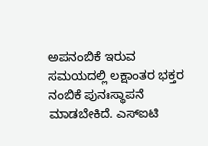ಅಪನಂಬಿಕೆ ಇರುವ ಸಮಯದಲ್ಲಿ ಲಕ್ಷಾಂತರ ಭಕ್ತರ ನಂಬಿಕೆ ಪುನಃಸ್ಥಾಪನೆ ಮಾಡಬೇಕಿದೆ. ಎಸ್ಐಟಿ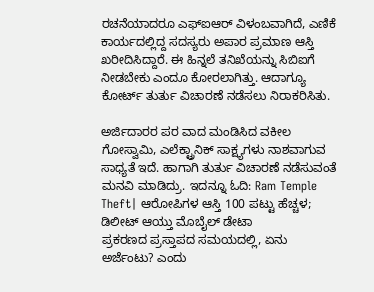ರಚನೆಯಾದರೂ ಎಫ್ಐಆರ್ ವಿಳಂಬವಾಗಿದೆ, ಎಣಿಕೆ ಕಾರ್ಯದಲ್ಲಿದ್ದ ಸದಸ್ಯರು ಅಪಾರ ಪ್ರಮಾಣ ಆಸ್ತಿ ಖರೀದಿಸಿದ್ದಾರೆ. ಈ ಹಿನ್ನಲೆ ತನಿಖೆಯನ್ನು ಸಿಬಿಐಗೆ ನೀಡಬೇಕು ಎಂದೂ ಕೋರಲಾಗಿತ್ತು. ಆದಾಗ್ಯೂ ಕೋರ್ಟ್ ತುರ್ತು ವಿಚಾರಣೆ ನಡೆಸಲು ನಿರಾಕರಿಸಿತು.

ಅರ್ಜಿದಾರರ ಪರ ವಾದ ಮಂಡಿಸಿದ ವಕೀಲ ಗೋಸ್ವಾಮಿ, ಎಲೆಕ್ಟ್ರಾನಿಕ್ ಸಾಕ್ಷ್ಯಗಳು ನಾಶವಾಗುವ ಸಾಧ್ಯತೆ ಇದೆ. ಹಾಗಾಗಿ ತುರ್ತು ವಿಚಾರಣೆ ನಡೆಸುವಂತೆ ಮನವಿ ಮಾಡಿದ್ರು. ಇದನ್ನೂ ಓದಿ: Ram Temple Theft| ಆರೋಪಿಗಳ ಆಸ್ತಿ 100 ಪಟ್ಟು ಹೆಚ್ಚಳ; ಡಿಲೀಟ್ ಆಯ್ತು ಮೊಬೈಲ್ ಡೇಟಾ
ಪ್ರಕರಣದ ಪ್ರಸ್ತಾಪದ ಸಮಯದಲ್ಲಿ, ಏನು ಅರ್ಜೆಂಟು? ಎಂದು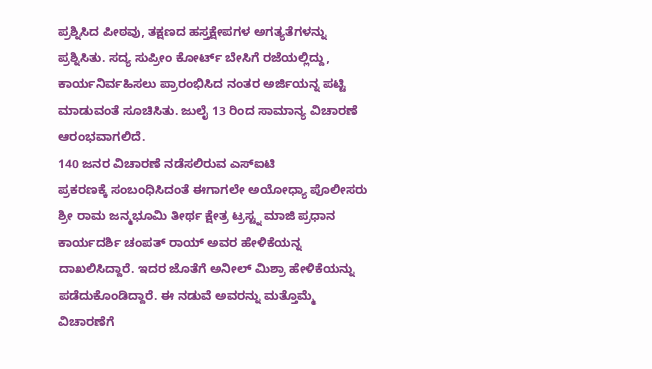ಪ್ರಶ್ನಿಸಿದ ಪೀಠವು, ತಕ್ಷಣದ ಹಸ್ತಕ್ಷೇಪಗಳ ಅಗತ್ಯತೆಗಳನ್ನು ಪ್ರಶ್ನಿಸಿತು. ಸದ್ಯ ಸುಪ್ರೀಂ ಕೋರ್ಟ್ ಬೇಸಿಗೆ ರಜೆಯಲ್ಲಿದ್ದು, ಕಾರ್ಯನಿರ್ವಹಿಸಲು ಪ್ರಾರಂಭಿಸಿದ ನಂತರ ಅರ್ಜಿಯನ್ನ ಪಟ್ಟಿ ಮಾಡುವಂತೆ ಸೂಚಿಸಿತು. ಜುಲೈ 13 ರಿಂದ ಸಾಮಾನ್ಯ ವಿಚಾರಣೆ ಆರಂಭವಾಗಲಿದೆ.
140 ಜನರ ವಿಚಾರಣೆ ನಡೆಸಲಿರುವ ಎಸ್ಐಟಿ
ಪ್ರಕರಣಕ್ಕೆ ಸಂಬಂಧಿಸಿದಂತೆ ಈಗಾಗಲೇ ಅಯೋಧ್ಯಾ ಪೊಲೀಸರು ಶ್ರೀ ರಾಮ ಜನ್ಮಭೂಮಿ ತೀರ್ಥ ಕ್ಷೇತ್ರ ಟ್ರಸ್ಟ್ನ ಮಾಜಿ ಪ್ರಧಾನ ಕಾರ್ಯದರ್ಶಿ ಚಂಪತ್ ರಾಯ್ ಅವರ ಹೇಳಿಕೆಯನ್ನ ದಾಖಲಿಸಿದ್ದಾರೆ. ಇದರ ಜೊತೆಗೆ ಅನೀಲ್ ಮಿಶ್ರಾ ಹೇಳಿಕೆಯನ್ನು ಪಡೆದುಕೊಂಡಿದ್ದಾರೆ. ಈ ನಡುವೆ ಅವರನ್ನು ಮತ್ತೊಮ್ಮೆ ವಿಚಾರಣೆಗೆ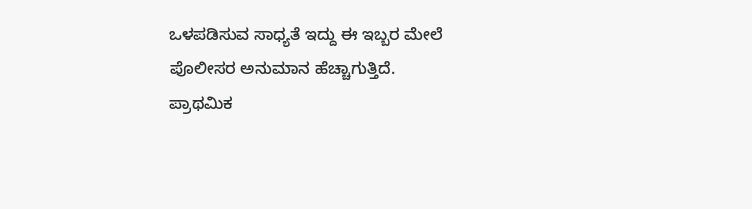ಒಳಪಡಿಸುವ ಸಾಧ್ಯತೆ ಇದ್ದು ಈ ಇಬ್ಬರ ಮೇಲೆ ಪೊಲೀಸರ ಅನುಮಾನ ಹೆಚ್ಚಾಗುತ್ತಿದೆ.
ಪ್ರಾಥಮಿಕ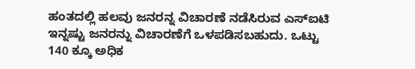ಹಂತದಲ್ಲಿ ಹಲವು ಜನರನ್ನ ವಿಚಾರಣೆ ನಡೆಸಿರುವ ಎಸ್ಐಟಿ ಇನ್ನಷ್ಟು ಜನರನ್ನು ವಿಚಾರಣೆಗೆ ಒಳಪಡಿಸಬಹುದು. ಒಟ್ಟು 140 ಕ್ಕೂ ಅಧಿಕ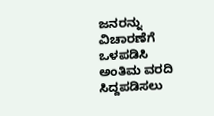ಜನರನ್ನು ವಿಚಾರಣೆಗೆ ಒಳಪಡಿಸಿ ಅಂತಿಮ ವರದಿ ಸಿದ್ದಪಡಿಸಲು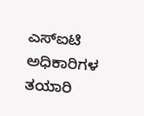ಎಸ್ಐಟಿ ಅಧಿಕಾರಿಗಳ ತಯಾರಿ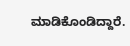ಮಾಡಿಕೊಂಡಿದ್ದಾರೆ.